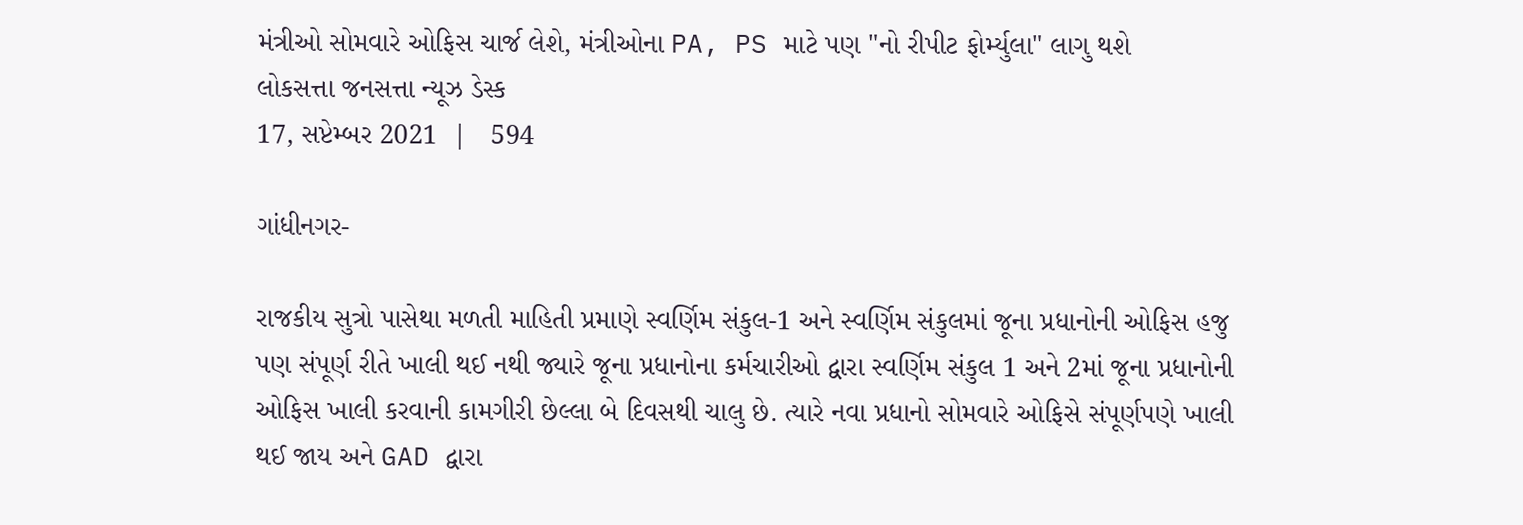મંત્રીઓ સોમવારે ઓફિસ ચાર્જ લેશે, મંત્રીઓના PA, PS માટે પણ "નો રીપીટ ફોર્મ્યુલા" લાગુ થશે
લોકસત્તા જનસત્તા ન્યૂઝ ડેસ્ક
17, સપ્ટેમ્બર 2021  |   594

ગાંધીનગર-

રાજકીય સુત્રો પાસેથા મળતી માહિતી પ્રમાણે સ્વર્ણિમ સંકુલ-1 અને સ્વર્ણિમ સંકુલમાં જૂના પ્રધાનોની ઓફિસ હજુ પણ સંપૂર્ણ રીતે ખાલી થઈ નથી જ્યારે જૂના પ્રધાનોના કર્મચારીઓ દ્વારા સ્વર્ણિમ સંકુલ 1 અને 2માં જૂના પ્રધાનોની ઓફિસ ખાલી કરવાની કામગીરી છેલ્લા બે દિવસથી ચાલુ છે. ત્યારે નવા પ્રધાનો સોમવારે ઓફિસે સંપૂર્ણપણે ખાલી થઈ જાય અને GAD દ્વારા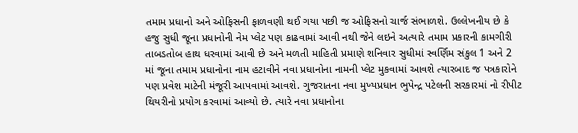તમામ પ્રધાનો અને ઓફિસની ફાળવણી થઈ ગયા પછી જ ઓફિસનો ચાર્જ સંભાળશે. ઉલ્લેખનીય છે કે હજુ સુધી જૂના પ્રધાનોની નેમ પ્લેટ પણ કાઢવામાં આવી નથી જેને લઇને અત્યારે તમામ પ્રકારની કામગીરી તાબડતોબ હાથ ધરવામાં આવી છે અને મળતી માહિતી પ્રમાણે શનિવાર સુધીમાં સ્વર્ણિમ સંકુલ 1 અને 2 માં જૂના તમામ પ્રધાનોના નામ હટાવીને નવા પ્રધાનોના નામની પ્લેટ મુકવામાં આવશે ત્યારબાદ જ પત્રકારોને પણ પ્રવેશ માટેની મંજૂરી આપવામાં આવશે. ગુજરાતના નવા મુખ્યપ્રધાન ભુપેન્દ્ર પટેલની સરકારમાં નો રીપીટ થિયરીનો પ્રયોગ કરવામાં આવ્યો છે. ત્યારે નવા પ્રધાનોના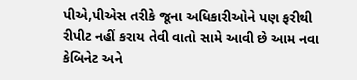પીએ,પીએસ તરીકે જૂના અધિકારીઓને પણ ફરીથી રીપીટ નહીં કરાય તેવી વાતો સામે આવી છે આમ નવા કેબિનેટ અને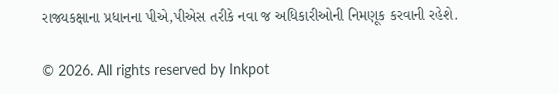રાજ્યકક્ષાના પ્રધાનના પીએ,પીએસ તરીકે નવા જ અધિકારીઓની નિમણૂક કરવાની રહેશે.

© 2026. All rights reserved by Inkpot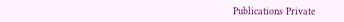Publications Private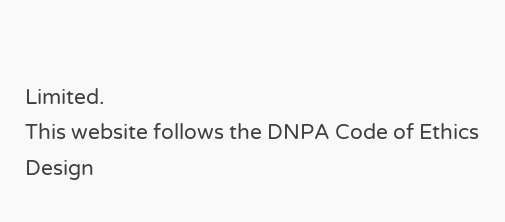Limited.
This website follows the DNPA Code of Ethics
Design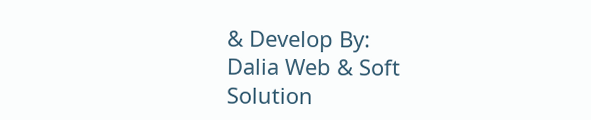& Develop By:
Dalia Web & Soft Solution